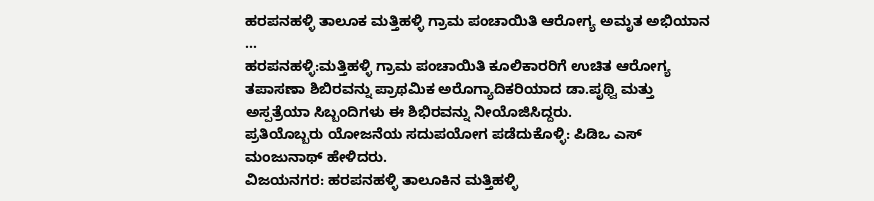ಹರಪನಹಳ್ಳಿ ತಾಲೂಕ ಮತ್ತಿಹಳ್ಳಿ ಗ್ರಾಮ ಪಂಚಾಯಿತಿ ಆರೋಗ್ಯ ಅಮೃತ ಅಭಿಯಾನ …
ಹರಪನಹಳ್ಳಿ:ಮತ್ತಿಹಳ್ಳಿ ಗ್ರಾಮ ಪಂಚಾಯಿತಿ ಕೂಲಿಕಾರರಿಗೆ ಉಚಿತ ಆರೋಗ್ಯ ತಪಾಸಣಾ ಶಿಬಿರವನ್ನು ಪ್ರಾಥಮಿಕ ಅರೊಗ್ಯಾದಿಕರಿಯಾದ ಡಾ.ಪೃಥ್ವಿ ಮತ್ತು ಅಸ್ಪತ್ರೆಯಾ ಸಿಬ್ಬಂದಿಗಳು ಈ ಶಿಭಿರವನ್ನು ನೀಯೊಜಿಸಿದ್ದರು.
ಪ್ರತಿಯೊಬ್ಬರು ಯೋಜನೆಯ ಸದುಪಯೋಗ ಪಡೆದುಕೊಳ್ಳಿ: ಪಿಡಿಒ ಎಸ್ ಮಂಜುನಾಥ್ ಹೇಳಿದರು.
ವಿಜಯನಗರ: ಹರಪನಹಳ್ಳಿ ತಾಲೂಕಿನ ಮತ್ತಿಹಳ್ಳಿ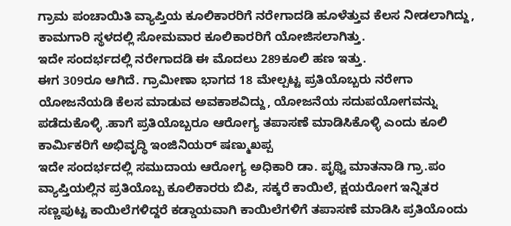ಗ್ರಾಮ ಪಂಚಾಯಿತಿ ವ್ಯಾಪ್ತಿಯ ಕೂಲಿಕಾರರಿಗೆ ನರೇಗಾದಡಿ ಹೂಳೆತ್ತುವ ಕೆಲಸ ನೀಡಲಾಗಿದ್ದು, ಕಾಮಗಾರಿ ಸ್ಥಳದಲ್ಲಿ ಸೋಮವಾರ ಕೂಲಿಕಾರರಿಗೆ ಯೋಜಿಸಲಾಗಿತ್ತು.
ಇದೇ ಸಂದರ್ಭದಲ್ಲಿ ನರೇಗಾದಡಿ ಈ ಮೊದಲು 289ಕೂಲಿ ಹಣ ಇತ್ತು.
ಈಗ 309ರೂ ಆಗಿದೆ. ಗ್ರಾಮೀಣಾ ಭಾಗದ 18 ಮೇಲ್ಪಟ್ಟ ಪ್ರತಿಯೊಬ್ಬರು ನರೇಗಾ ಯೋಜನೆಯಡಿ ಕೆಲಸ ಮಾಡುವ ಅವಕಾಶವಿದ್ದು, ಯೋಜನೆಯ ಸದುಪಯೋಗವನ್ನು ಪಡೆದುಕೊಳ್ಳಿ .ಹಾಗೆ ಪ್ರತಿಯೊಬ್ಬರೂ ಆರೋಗ್ಯ ತಪಾಸಣೆ ಮಾಡಿಸಿಕೊಳ್ಳಿ ಎಂದು ಕೂಲಿ ಕಾರ್ಮಿಕರಿಗೆ ಅಭಿವೃದ್ಧಿ ಇಂಜಿನಿಯರ್ ಷಣ್ಮುಖಪ್ಪ
ಇದೇ ಸಂದರ್ಭದಲ್ಲಿ ಸಮುದಾಯ ಆರೋಗ್ಯ ಅಧಿಕಾರಿ ಡಾ. ಪೃಥ್ವಿ ಮಾತನಾಡಿ ಗ್ರಾ.ಪಂ ವ್ಯಾಪ್ತಿಯಲ್ಲಿನ ಪ್ರತಿಯೊಬ್ಬ ಕೂಲಿಕಾರರು ಬಿಪಿ, ಸಕ್ಕರೆ ಕಾಯಿಲೆ, ಕ್ಷಯರೋಗ ಇನ್ನಿತರ ಸಣ್ಣಪುಟ್ಟ ಕಾಯಿಲೆಗಳಿದ್ದರೆ ಕಡ್ಡಾಯವಾಗಿ ಕಾಯಿಲೆಗಳಿಗೆ ತಪಾಸಣೆ ಮಾಡಿಸಿ ಪ್ರತಿಯೊಂದು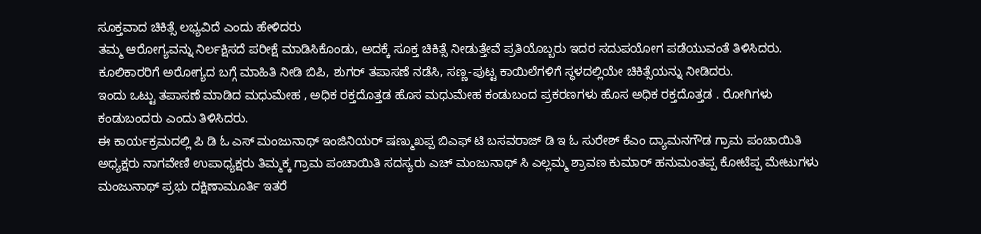ಸೂಕ್ತವಾದ ಚಿಕಿತ್ಸೆ ಲಭ್ಯವಿದೆ ಎಂದು ಹೇಳಿದರು
ತಮ್ಮ ಆರೋಗ್ಯವನ್ನು ನಿರ್ಲಕ್ಷಿಸದೆ ಪರೀಕ್ಷೆ ಮಾಡಿಸಿಕೊಂಡು, ಅದಕ್ಕೆ ಸೂಕ್ತ ಚಿಕಿತ್ಸೆ ನೀಡುತ್ತೇವೆ ಪ್ರತಿಯೊಬ್ಬರು ಇದರ ಸದುಪಯೋಗ ಪಡೆಯುವಂತೆ ತಿಳಿಸಿದರು. ಕೂಲಿಕಾರರಿಗೆ ಅರೋಗ್ಯದ ಬಗ್ಗೆ ಮಾಹಿತಿ ನೀಡಿ ಬಿಪಿ, ಶುಗರ್ ತಪಾಸಣೆ ನಡೆಸಿ, ಸಣ್ಣ-ಪುಟ್ಟ ಕಾಯಿಲೆಗಳಿಗೆ ಸ್ಥಳದಲ್ಲಿಯೇ ಚಿಕಿತ್ಸೆಯನ್ನು ನೀಡಿದರು.
ಇಂದು ಒಟ್ಟು ತಪಾಸಣೆ ಮಾಡಿದ ಮಧುಮೇಹ , ಅಧಿಕ ರಕ್ತದೊತ್ತಡ ಹೊಸ ಮಧುಮೇಹ ಕಂಡುಬಂದ ಪ್ರಕರಣಗಳು ಹೊಸ ಅಧಿಕ ರಕ್ತದೊತ್ತಡ . ರೋಗಿಗಳು ಕಂಡುಬಂದರು ಎಂದು ತಿಳಿಸಿದರು.
ಈ ಕಾರ್ಯಕ್ರಮದಲ್ಲಿ ಪಿ ಡಿ ಓ ಎಸ್ ಮಂಜುನಾಥ್ ಇಂಜಿನಿಯರ್ ಷಣ್ಮುಖಪ್ಪ ಬಿಎಫ್ ಟಿ ಬಸವರಾಜ್ ಡಿ ಇ ಓ ಸುರೇಶ್ ಕೆಎಂ ದ್ಯಾಮನಗೌಡ ಗ್ರಾಮ ಪಂಚಾಯಿತಿ ಅಧ್ಯಕ್ಷರು ನಾಗವೇಣಿ ಉಪಾಧ್ಯಕ್ಷರು ತಿಮ್ಮಕ್ಕ ಗ್ರಾಮ ಪಂಚಾಯಿತಿ ಸದಸ್ಯರು ಎಚ್ ಮಂಜುನಾಥ್ ಸಿ ಎಲ್ಲಮ್ಮ ಶ್ರಾವಣ ಕುಮಾರ್ ಹನುಮಂತಪ್ಪ ಕೋಟೆಪ್ಪ ಮೇಟುಗಳು ಮಂಜುನಾಥ್ ಪ್ರಭು ದಕ್ಷಿಣಾಮೂರ್ತಿ ಇತರೆ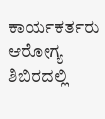ಕಾರ್ಯಕರ್ತರು ಆರೋಗ್ಯ ಶಿಬಿರದಲ್ಲಿ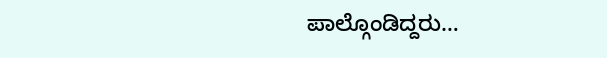ಪಾಲ್ಗೊಂಡಿದ್ದರು…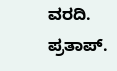ವರದಿ. ಪ್ರತಾಪ್.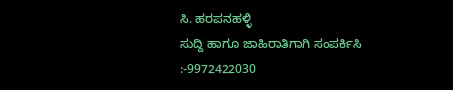ಸಿ. ಹರಪನಹಳ್ಳಿ
ಸುದ್ದಿ ಹಾಗೂ ಜಾಹಿರಾತಿಗಾಗಿ ಸಂಪರ್ಕಿಸಿ :-9972422030